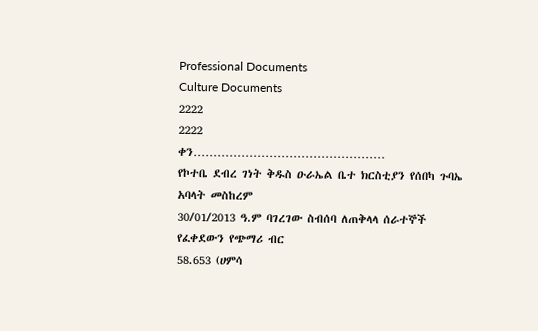Professional Documents
Culture Documents
2222
2222
ቀን…………………………………………
የኮተቤ ደብረ ገነት ቅዱስ ዑራኤል ቤተ ክርስቲያን የሰበካ ጉባኤ አባላት መስከረም
30/01/2013 ዓ.ም ባገረገው ስብሰባ ለጠቅላላ ሰራተኞች የፈቀደውን የጭማሪ ብር
58.653 (ሀምሳ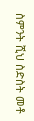ስምንት ሺህ ስድስት መቶ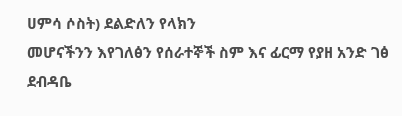ሀምሳ ሶስት) ደልድለን የላክን
መሆናችንን እየገለፅን የሰራተኞች ስም እና ፊርማ የያዘ አንድ ገፅ ደብዳቤ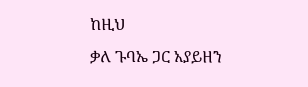ከዚህ
ቃለ ጉባኤ ጋር አያይዘን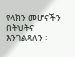የላክን መሆናችን በትህትና እንገልጻለን ፡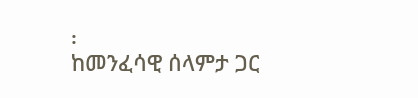፡
ከመንፈሳዊ ሰላምታ ጋር